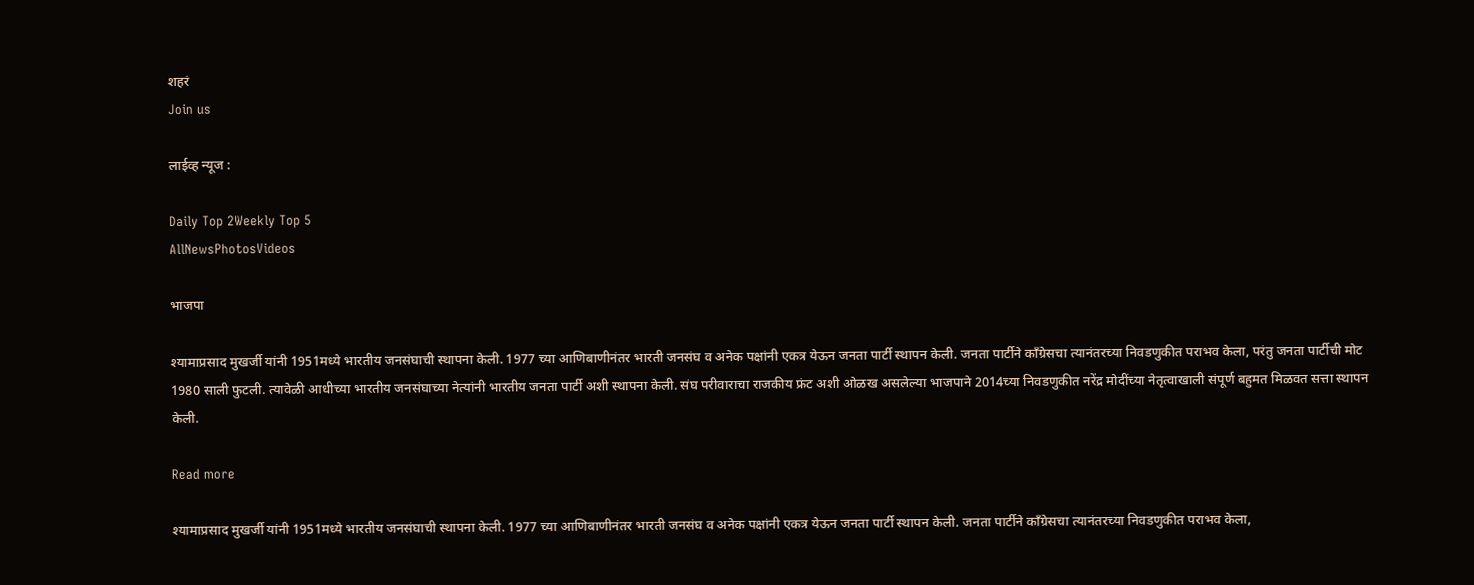शहरं
Join us

लाईव्ह न्यूज :

Daily Top 2Weekly Top 5
AllNewsPhotosVideos

भाजपा

श्यामाप्रसाद मुखर्जी यांनी 1951मध्ये भारतीय जनसंघाची स्थापना केली. 1977 च्या आणिबाणीनंतर भारती जनसंघ व अनेक पक्षांनी एकत्र येऊन जनता पार्टी स्थापन केली. जनता पार्टीने काँग्रेसचा त्यानंतरच्या निवडणुकीत पराभव केला, परंतु जनता पार्टीची मोट 1980 साली फुटली. त्यावेळी आधीच्या भारतीय जनसंघाच्या नेत्यांनी भारतीय जनता पार्टी अशी स्थापना केली. संघ परीवाराचा राजकीय फ्रंट अशी ओळख असलेल्या भाजपाने 2014च्या निवडणुकीत नरेंद्र मोदींच्या नेतृत्वाखाली संपूर्ण बहुमत मिळवत सत्ता स्थापन केली.

Read more

श्यामाप्रसाद मुखर्जी यांनी 1951मध्ये भारतीय जनसंघाची स्थापना केली. 1977 च्या आणिबाणीनंतर भारती जनसंघ व अनेक पक्षांनी एकत्र येऊन जनता पार्टी स्थापन केली. जनता पार्टीने काँग्रेसचा त्यानंतरच्या निवडणुकीत पराभव केला,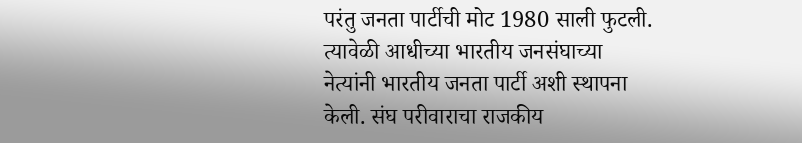परंतु जनता पार्टीची मोट 1980 साली फुटली. त्यावेळी आधीच्या भारतीय जनसंघाच्या नेत्यांनी भारतीय जनता पार्टी अशी स्थापना केली. संघ परीवाराचा राजकीय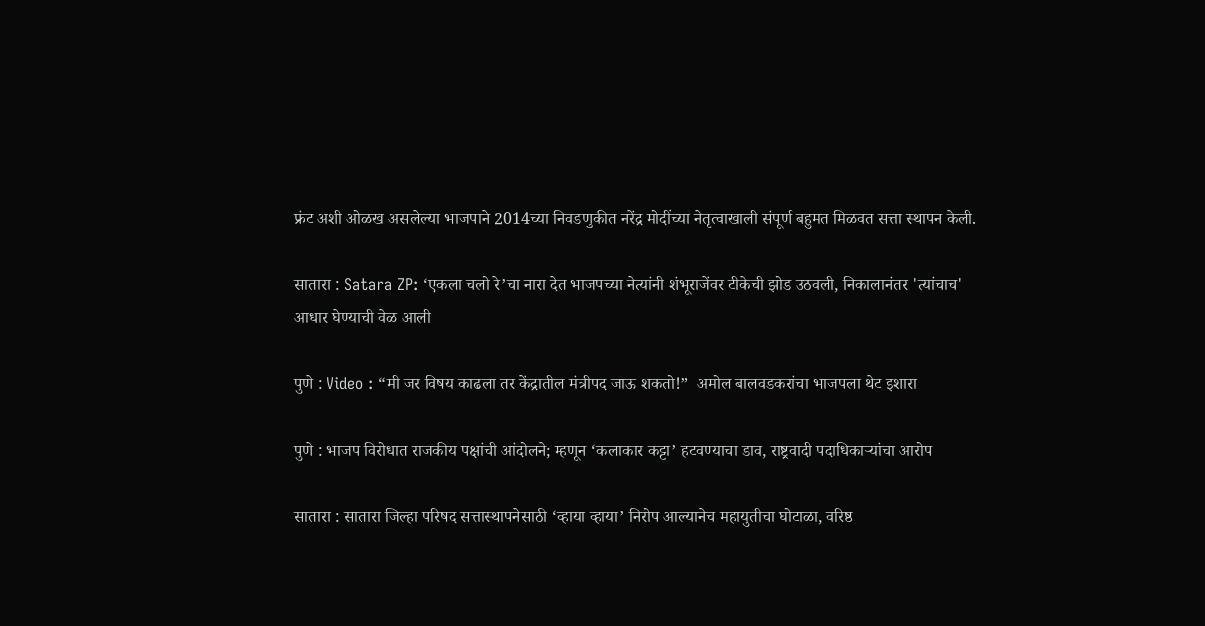फ्रंट अशी ओळख असलेल्या भाजपाने 2014च्या निवडणुकीत नरेंद्र मोदींच्या नेतृत्वाखाली संपूर्ण बहुमत मिळवत सत्ता स्थापन केली.

सातारा : Satara ZP: ‘एकला चलो रे’चा नारा देत भाजपच्या नेत्यांनी शंभूराजेंवर टीकेची झोड उठवली, निकालानंतर 'त्यांचाच' आधार घेण्याची वेळ आली

पुणे : Video : “मी जर विषय काढला तर केंद्रातील मंत्रीपद जाऊ शकतो!”  अमोल बालवडकरांचा भाजपला थेट इशारा

पुणे : भाजप विरोधात राजकीय पक्षांची आंदोलने; म्हणून ‘कलाकार कट्टा’ हटवण्याचा डाव, राष्ट्रवादी पदाधिकाऱ्यांचा आरोप

सातारा : सातारा जिल्हा परिषद सत्तास्थापनेसाठी ‘व्हाया व्हाया’ निरोप आल्यानेच महायुतीचा घोटाळा, वरिष्ठ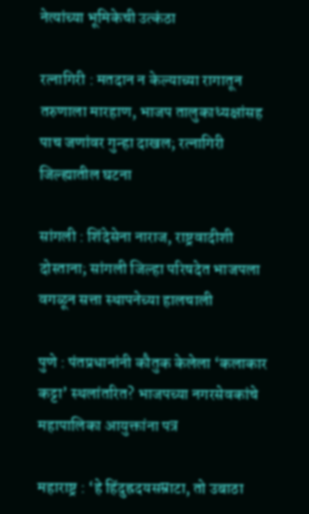नेत्यांच्या भूमिकेची उत्कंठा

रत्नागिरी : मतदान न केल्याच्या रागातून तरुणाला मारहाण, भाजप तालुकाध्यक्षांसह पाच जणांवर गुन्हा दाखल; रत्नागिरी जिल्ह्यातील घटना

सांगली : शिंदेसेना नाराज, राष्ट्रवादीशी दोस्ताना; सांगली जिल्हा परिषदेत भाजपला वगळून सत्ता स्थापनेच्या हालचाली

पुणे : पंतप्रधानांनी कौतुक केलेला ‘कलाकार कट्टा’ स्थलांतरित? भाजपच्या नगरसेवकांचे महापालिका आयुक्तांना पत्र

महाराष्ट्र : ‘हे हिंदुह्रदयसम्राटा, तो उबाठा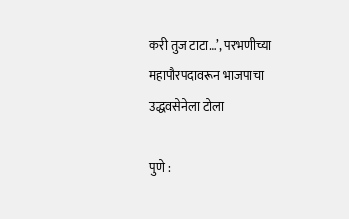करी तुज टाटा…’, परभणीच्या महापौरपदावरून भाजपाचा उद्धवसेनेला टोला

पुणे :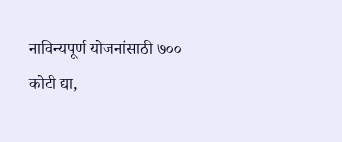नाविन्यपूर्ण योजनांसाठी ७०० कोटी द्या,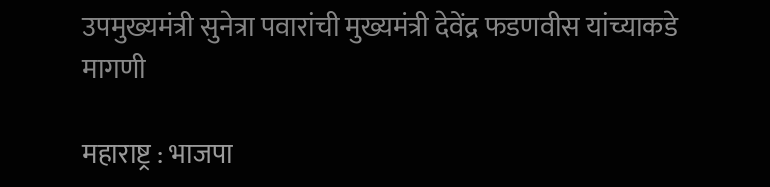उपमुख्यमंत्री सुनेत्रा पवारांची मुख्यमंत्री देवेंद्र फडणवीस यांच्याकडे मागणी

महाराष्ट्र : भाजपा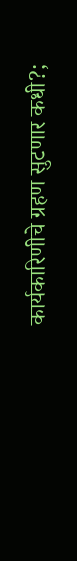कार्यकारिणीचे ग्रहण सुटणार कधी?;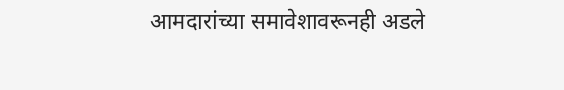आमदारांच्या समावेशावरूनही अडले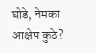घोडे, नेमका आक्षेप कुठे?